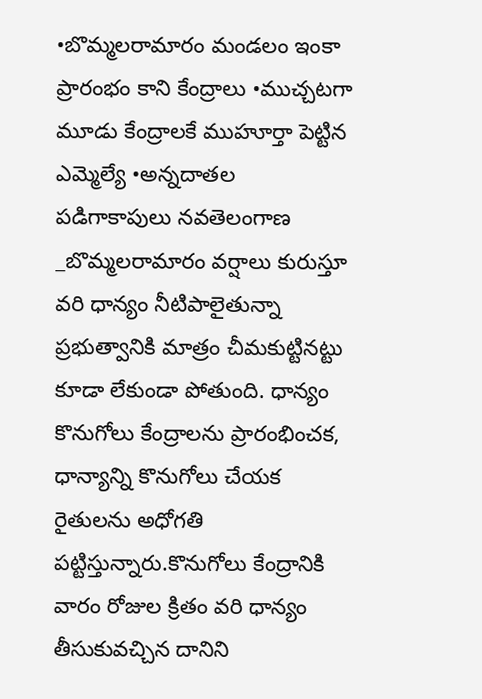•బొమ్మలరామారం మండలం ఇంకా ప్రారంభం కాని కేంద్రాలు •ముచ్చటగా మూడు కేంద్రాలకే ముహూర్తా పెట్టిన ఎమ్మెల్యే •అన్నదాతల పడిగాకాపులు నవతెలంగాణ _బొమ్మలరామారం వర్షాలు కురుస్తూ వరి ధాన్యం నీటిపాలైతున్నా ప్రభుత్వానికి మాత్రం చీమకుట్టినట్టు కూడా లేకుండా పోతుంది. ధాన్యం కొనుగోలు కేంద్రాలను ప్రారంభించక, ధాన్యాన్ని కొనుగోలు చేయక రైతులను అధోగతి పట్టిస్తున్నారు.కొనుగోలు కేంద్రానికి వారం రోజుల క్రితం వరి ధాన్యం తీసుకువచ్చిన దానిని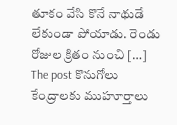తూకం వేసి కొనే నాథుడే లేకుండా పోయాడు. రెండు రోజుల క్రితం నుంచి […]
The post కొనుగోలు కేంద్రాలకు ముహూర్తాలు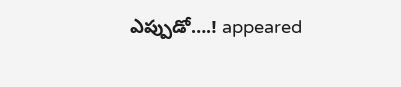ఎప్పుడో….! appeared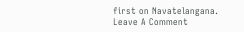first on Navatelangana.
Leave A Comment